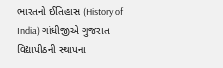ભારતનો ઈતિહાસ (History of India) ગાંધીજીએ ગુજરાત વિદ્યાપીઠની સ્થાપના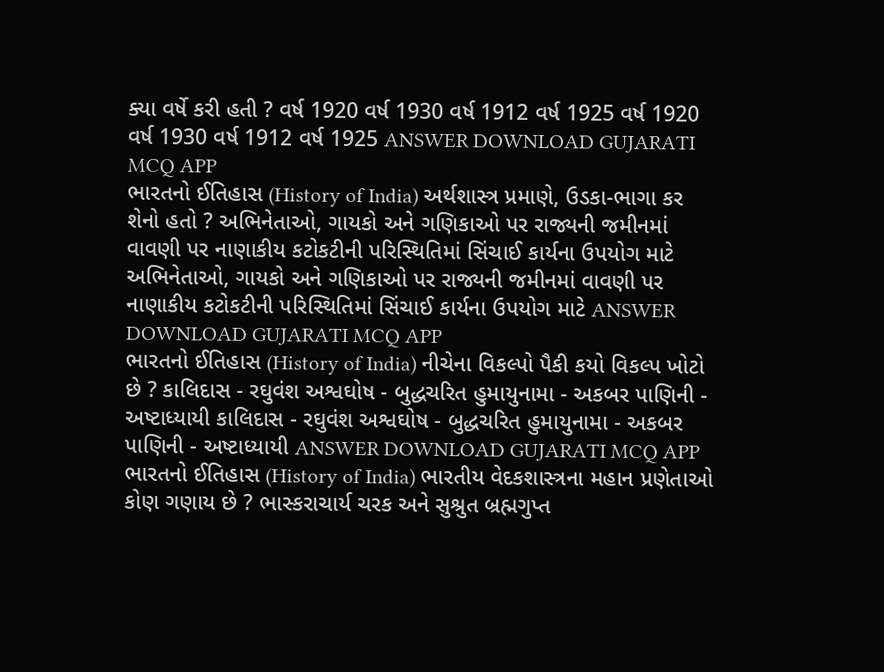ક્યા વર્ષે કરી હતી ? વર્ષ 1920 વર્ષ 1930 વર્ષ 1912 વર્ષ 1925 વર્ષ 1920 વર્ષ 1930 વર્ષ 1912 વર્ષ 1925 ANSWER DOWNLOAD GUJARATI MCQ APP
ભારતનો ઈતિહાસ (History of India) અર્થશાસ્ત્ર પ્રમાણે, ઉડકા-ભાગા કર શેનો હતો ? અભિનેતાઓ, ગાયકો અને ગણિકાઓ પર રાજ્યની જમીનમાં વાવણી પર નાણાકીય કટોકટીની પરિસ્થિતિમાં સિંચાઈ કાર્યના ઉપયોગ માટે અભિનેતાઓ, ગાયકો અને ગણિકાઓ પર રાજ્યની જમીનમાં વાવણી પર નાણાકીય કટોકટીની પરિસ્થિતિમાં સિંચાઈ કાર્યના ઉપયોગ માટે ANSWER DOWNLOAD GUJARATI MCQ APP
ભારતનો ઈતિહાસ (History of India) નીચેના વિકલ્પો પૈકી કયો વિકલ્પ ખોટો છે ? કાલિદાસ - રઘુવંશ અશ્વઘોષ - બુદ્ધચરિત હુમાયુનામા - અકબર પાણિની - અષ્ટાધ્યાયી કાલિદાસ - રઘુવંશ અશ્વઘોષ - બુદ્ધચરિત હુમાયુનામા - અકબર પાણિની - અષ્ટાધ્યાયી ANSWER DOWNLOAD GUJARATI MCQ APP
ભારતનો ઈતિહાસ (History of India) ભારતીય વેદકશાસ્ત્રના મહાન પ્રણેતાઓ કોણ ગણાય છે ? ભાસ્કરાચાર્ય ચરક અને સુશ્રુત બ્રહ્મગુપ્ત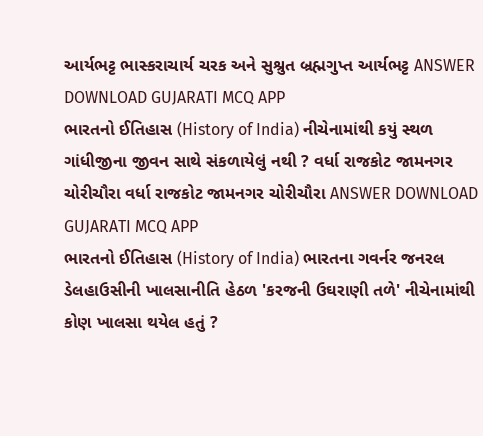આર્યભટ્ટ ભાસ્કરાચાર્ય ચરક અને સુશ્રુત બ્રહ્મગુપ્ત આર્યભટ્ટ ANSWER DOWNLOAD GUJARATI MCQ APP
ભારતનો ઈતિહાસ (History of India) નીચેનામાંથી કયું સ્થળ ગાંધીજીના જીવન સાથે સંકળાયેલું નથી ? વર્ધા રાજકોટ જામનગર ચોરીચૌરા વર્ધા રાજકોટ જામનગર ચોરીચૌરા ANSWER DOWNLOAD GUJARATI MCQ APP
ભારતનો ઈતિહાસ (History of India) ભારતના ગવર્નર જનરલ ડેલહાઉસીની ખાલસાનીતિ હેઠળ 'કરજની ઉઘરાણી તળે' નીચેનામાંથી કોણ ખાલસા થયેલ હતું ?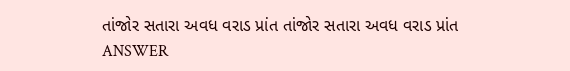તાંજોર સતારા અવધ વરાડ પ્રાંત તાંજોર સતારા અવધ વરાડ પ્રાંત ANSWER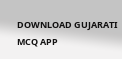DOWNLOAD GUJARATI MCQ APP